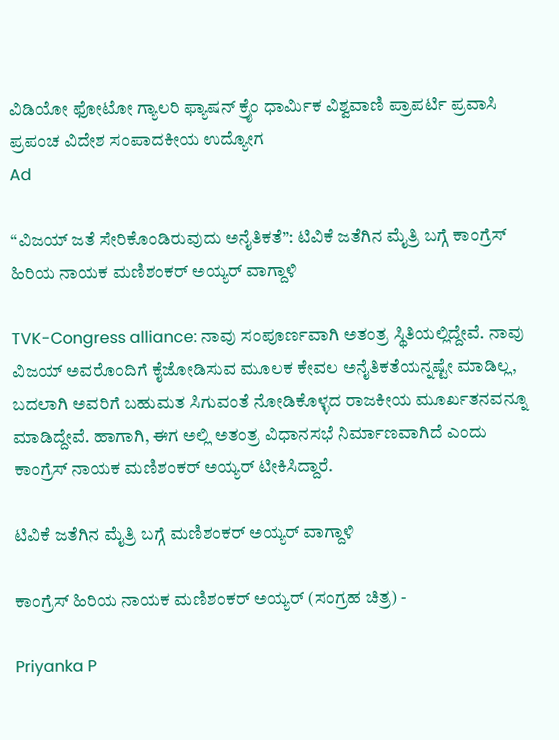ವಿಡಿಯೋ ಫೋಟೋ ಗ್ಯಾಲರಿ ಫ್ಯಾಷನ್ ಕ್ರೈಂ ಧಾರ್ಮಿಕ ವಿಶ್ವವಾಣಿ ಪ್ರಾಪರ್ಟಿ ಪ್ರವಾಸಿ ಪ್ರಪಂಚ ವಿದೇಶ ಸಂಪಾದಕೀಯ ಉದ್ಯೋಗ
Ad

“ವಿಜಯ್ ಜತೆ ಸೇರಿಕೊಂಡಿರುವುದು ಅನೈತಿಕತೆ”: ಟಿವಿಕೆ ಜತೆಗಿನ ಮೈತ್ರಿ ಬಗ್ಗೆ ಕಾಂಗ್ರೆಸ್ ಹಿರಿಯ ನಾಯಕ ಮಣಿಶಂಕರ್ ಅಯ್ಯರ್ ವಾಗ್ದಾಳಿ

TVK-Congress alliance: ನಾವು ಸಂಪೂರ್ಣವಾಗಿ ಅತಂತ್ರ ಸ್ಥಿತಿಯಲ್ಲಿದ್ದೇವೆ. ನಾವು ವಿಜಯ್ ಅವರೊಂದಿಗೆ ಕೈಜೋಡಿಸುವ ಮೂಲಕ ಕೇವಲ ಅನೈತಿಕತೆಯನ್ನಷ್ಟೇ ಮಾಡಿಲ್ಲ, ಬದಲಾಗಿ ಅವರಿಗೆ ಬಹುಮತ ಸಿಗುವಂತೆ ನೋಡಿಕೊಳ್ಳದ ರಾಜಕೀಯ ಮೂರ್ಖತನವನ್ನೂ ಮಾಡಿದ್ದೇವೆ. ಹಾಗಾಗಿ, ಈಗ ಅಲ್ಲಿ ಅತಂತ್ರ ವಿಧಾನಸಭೆ ನಿರ್ಮಾಣವಾಗಿದೆ ಎಂದು ಕಾಂಗ್ರೆಸ್‌ ನಾಯಕ ಮಣಿಶಂಕರ್ ಅಯ್ಯರ್ ಟೀಕಿಸಿದ್ದಾರೆ.

ಟಿವಿಕೆ ಜತೆಗಿನ ಮೈತ್ರಿ ಬಗ್ಗೆ ಮಣಿಶಂಕರ್ ಅಯ್ಯರ್ ವಾಗ್ದಾಳಿ

ಕಾಂಗ್ರೆಸ್ ಹಿರಿಯ ನಾಯಕ ಮಣಿಶಂಕರ್ ಅಯ್ಯರ್ (ಸಂಗ್ರಹ ಚಿತ್ರ) -

Priyanka P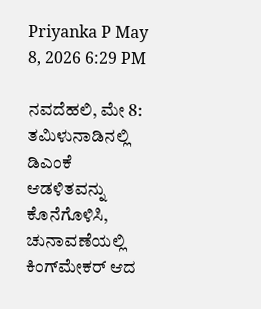Priyanka P May 8, 2026 6:29 PM

ನವದೆಹಲಿ, ಮೇ 8: ತಮಿಳುನಾಡಿನಲ್ಲಿ ಡಿಎಂಕೆ ಆಡಳಿತವನ್ನು ಕೊನೆಗೊಳಿಸಿ, ಚುನಾವಣೆಯಲ್ಲಿ ಕಿಂಗ್‌ಮೇಕರ್ ಆದ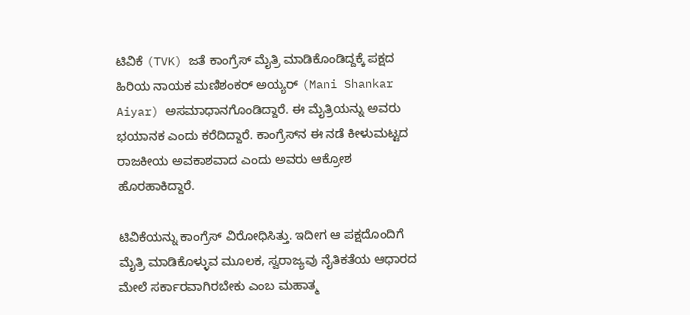ಟಿವಿಕೆ (TVK) ಜತೆ ಕಾಂಗ್ರೆಸ್ ಮೈತ್ರಿ ಮಾಡಿಕೊಂಡಿದ್ದಕ್ಕೆ ಪಕ್ಷದ ಹಿರಿಯ ನಾಯಕ ಮಣಿಶಂಕರ್ ಅಯ್ಯರ್ (Mani Shankar Aiyar) ಅಸಮಾಧಾನಗೊಂಡಿದ್ದಾರೆ. ಈ ಮೈತ್ರಿಯನ್ನು ಅವರು ಭಯಾನಕ ಎಂದು ಕರೆದಿದ್ದಾರೆ. ಕಾಂಗ್ರೆಸ್‌ನ ಈ ನಡೆ ಕೀಳುಮಟ್ಟದ ರಾಜಕೀಯ ಅವಕಾಶವಾದ ಎಂದು ಅವರು ಆಕ್ರೋಶ ಹೊರಹಾಕಿದ್ದಾರೆ.

ಟಿವಿಕೆಯನ್ನು ಕಾಂಗ್ರೆಸ್‌ ವಿರೋಧಿಸಿತ್ತು. ಇದೀಗ ಆ ಪಕ್ಷದೊಂದಿಗೆ ಮೈತ್ರಿ ಮಾಡಿಕೊಳ್ಳುವ ಮೂಲಕ, ಸ್ವರಾಜ್ಯವು ನೈತಿಕತೆಯ ಆಧಾರದ ಮೇಲೆ ಸರ್ಕಾರವಾಗಿರಬೇಕು ಎಂಬ ಮಹಾತ್ಮ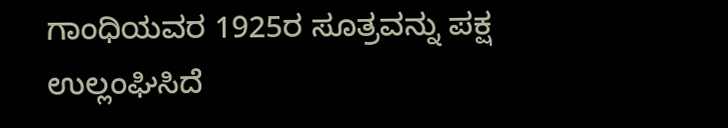ಗಾಂಧಿಯವರ 1925ರ ಸೂತ್ರವನ್ನು ಪಕ್ಷ ಉಲ್ಲಂಘಿಸಿದೆ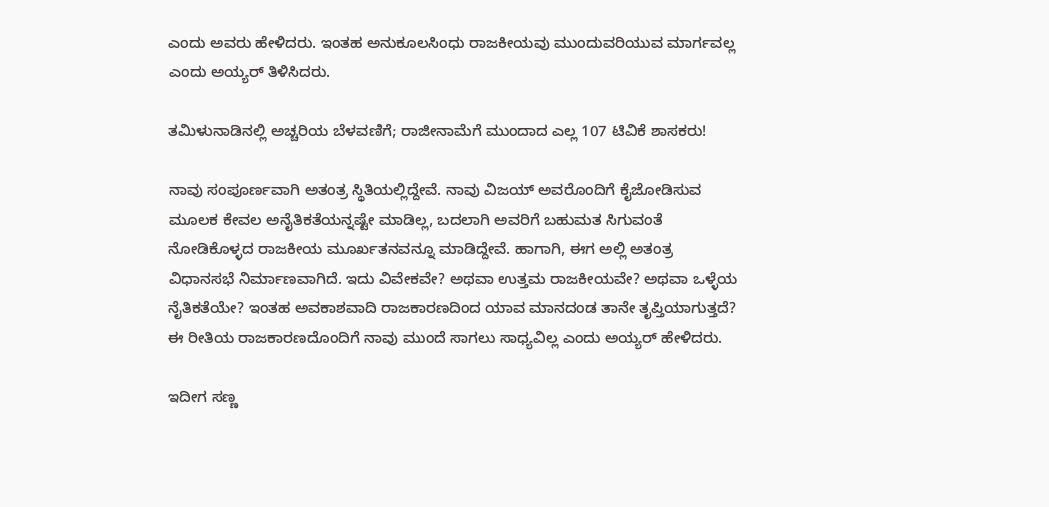ಎಂದು ಅವರು ಹೇಳಿದರು. ಇಂತಹ ಅನುಕೂಲಸಿಂಧು ರಾಜಕೀಯವು ಮುಂದುವರಿಯುವ ಮಾರ್ಗವಲ್ಲ ಎಂದು ಅಯ್ಯರ್ ತಿಳಿಸಿದರು.

ತಮಿಳುನಾಡಿನಲ್ಲಿ ಅಚ್ಚರಿಯ ಬೆಳವಣಿಗೆ; ರಾಜೀನಾಮೆಗೆ ಮುಂದಾದ ಎಲ್ಲ 107 ಟಿವಿಕೆ ಶಾಸಕರು!

ನಾವು ಸಂಪೂರ್ಣವಾಗಿ ಅತಂತ್ರ ಸ್ಥಿತಿಯಲ್ಲಿದ್ದೇವೆ. ನಾವು ವಿಜಯ್ ಅವರೊಂದಿಗೆ ಕೈಜೋಡಿಸುವ ಮೂಲಕ ಕೇವಲ ಅನೈತಿಕತೆಯನ್ನಷ್ಟೇ ಮಾಡಿಲ್ಲ, ಬದಲಾಗಿ ಅವರಿಗೆ ಬಹುಮತ ಸಿಗುವಂತೆ ನೋಡಿಕೊಳ್ಳದ ರಾಜಕೀಯ ಮೂರ್ಖತನವನ್ನೂ ಮಾಡಿದ್ದೇವೆ. ಹಾಗಾಗಿ, ಈಗ ಅಲ್ಲಿ ಅತಂತ್ರ ವಿಧಾನಸಭೆ ನಿರ್ಮಾಣವಾಗಿದೆ. ಇದು ವಿವೇಕವೇ? ಅಥವಾ ಉತ್ತಮ ರಾಜಕೀಯವೇ? ಅಥವಾ ಒಳ್ಳೆಯ ನೈತಿಕತೆಯೇ? ಇಂತಹ ಅವಕಾಶವಾದಿ ರಾಜಕಾರಣದಿಂದ ಯಾವ ಮಾನದಂಡ ತಾನೇ ತೃಪ್ತಿಯಾಗುತ್ತದೆ? ಈ ರೀತಿಯ ರಾಜಕಾರಣದೊಂದಿಗೆ ನಾವು ಮುಂದೆ ಸಾಗಲು ಸಾಧ್ಯವಿಲ್ಲ ಎಂದು ಅಯ್ಯರ್ ಹೇಳಿದರು.

ಇದೀಗ ಸಣ್ಣ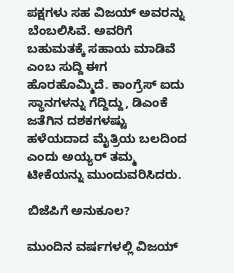ಪಕ್ಷಗಳು ಸಹ ವಿಜಯ್ ಅವರನ್ನು ಬೆಂಬಲಿಸಿವೆ. ಅವರಿಗೆ ಬಹುಮತಕ್ಕೆ ಸಹಾಯ ಮಾಡಿವೆ ಎಂಬ ಸುದ್ದಿ ಈಗ ಹೊರಹೊಮ್ಮಿದೆ. ಕಾಂಗ್ರೆಸ್ ಐದು ಸ್ಥಾನಗಳನ್ನು ಗೆದ್ದಿದ್ದು, ಡಿಎಂಕೆ ಜತೆಗಿನ ದಶಕಗಳಷ್ಟು ಹಳೆಯದಾದ ಮೈತ್ರಿಯ ಬಲದಿಂದ ಎಂದು ಅಯ್ಯರ್ ತಮ್ಮ ಟೀಕೆಯನ್ನು ಮುಂದುವರಿಸಿದರು.

ಬಿಜೆಪಿಗೆ ಅನುಕೂಲ?

ಮುಂದಿನ ವರ್ಷಗಳಲ್ಲಿ ವಿಜಯ್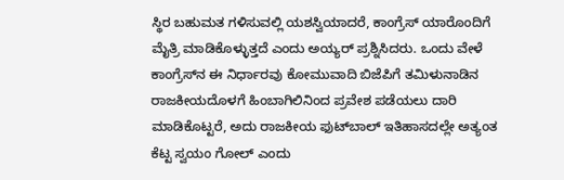ಸ್ಥಿರ ಬಹುಮತ ಗಳಿಸುವಲ್ಲಿ ಯಶಸ್ವಿಯಾದರೆ, ಕಾಂಗ್ರೆಸ್ ಯಾರೊಂದಿಗೆ ಮೈತ್ರಿ ಮಾಡಿಕೊಳ್ಳುತ್ತದೆ ಎಂದು ಅಯ್ಯರ್ ಪ್ರಶ್ನಿಸಿದರು. ಒಂದು ವೇಳೆ ಕಾಂಗ್ರೆಸ್‌ನ ಈ ನಿರ್ಧಾರವು ಕೋಮುವಾದಿ ಬಿಜೆಪಿಗೆ ತಮಿಳುನಾಡಿನ ರಾಜಕೀಯದೊಳಗೆ ಹಿಂಬಾಗಿಲಿನಿಂದ ಪ್ರವೇಶ ಪಡೆಯಲು ದಾರಿ ಮಾಡಿಕೊಟ್ಟರೆ, ಅದು ರಾಜಕೀಯ ಫುಟ್‌ಬಾಲ್ ಇತಿಹಾಸದಲ್ಲೇ ಅತ್ಯಂತ ಕೆಟ್ಟ ಸ್ವಯಂ ಗೋಲ್ ಎಂದು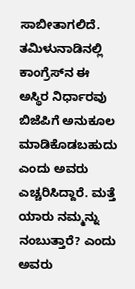ಸಾಬೀತಾಗಲಿದೆ. ತಮಿಳುನಾಡಿನಲ್ಲಿ ಕಾಂಗ್ರೆಸ್‌ನ ಈ ಅಸ್ಥಿರ ನಿರ್ಧಾರವು ಬಿಜೆಪಿಗೆ ಅನುಕೂಲ ಮಾಡಿಕೊಡಬಹುದು ಎಂದು ಅವರು ಎಚ್ಚರಿಸಿದ್ದಾರೆ. ಮತ್ತೆ ಯಾರು ನಮ್ಮನ್ನು ನಂಬುತ್ತಾರೆ? ಎಂದು ಅವರು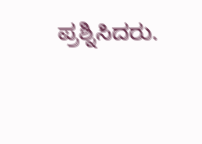ಪ್ರಶ್ನಿಸಿದರು.